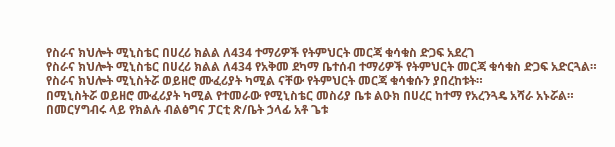የስራና ክህሎት ሚኒስቴር በሀረሪ ክልል ለ434 ተማሪዎች የትምህርት መርጃ ቁሳቁስ ድጋፍ አደረገ
የስራና ክህሎት ሚኒስቴር በሀረሪ ክልል ለ434 የአቅመ ደካማ ቤተሰብ ተማሪዎች የትምህርት መርጃ ቁሳቁስ ድጋፍ አድርጓል።
የስራና ክህሎት ሚኒስትሯ ወይዘሮ ሙፈሪያት ካሚል ናቸው የትምህርት መርጃ ቁሳቁሱን ያበረከቱት።
በሚኒስትሯ ወይዘሮ ሙፈሪያት ካሚል የተመራው የሚኒስቴር መስሪያ ቤቱ ልዑክ በሀረር ከተማ የአረንጓዴ አሻራ አኑሯል።
በመርሃግብሩ ላይ የክልሉ ብልፅግና ፓርቲ ጽ/ቤት ኃላፊ አቶ ጌቱ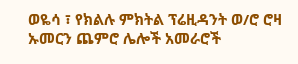ወዬሳ ፣ የክልሉ ምክትል ፕሬዚዳንት ወ/ሮ ሮዛ ኡመርን ጨምሮ ሌሎች አመራሮች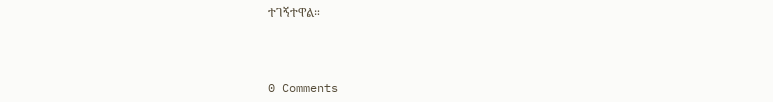ተገኝተዋል።



0 Comments